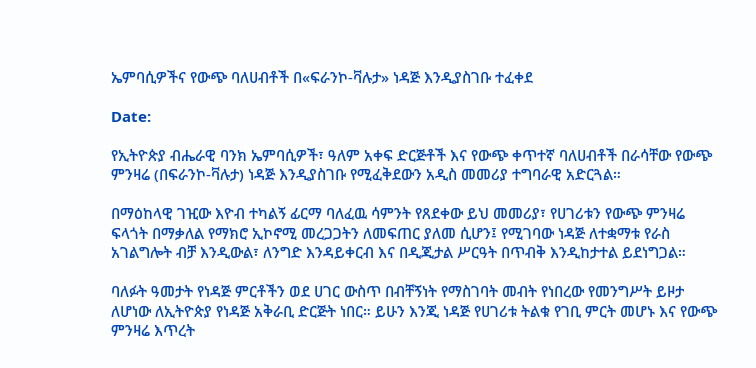ኤምባሲዎችና የውጭ ባለሀብቶች በ«ፍራንኮ-ቫሉታ» ነዳጅ እንዲያስገቡ ተፈቀደ

Date:

የኢትዮጵያ ብሔራዊ ባንክ ኤምባሲዎች፣ ዓለም አቀፍ ድርጅቶች እና የውጭ ቀጥተኛ ባለሀብቶች በራሳቸው የውጭ ምንዛሬ (በፍራንኮ-ቫሉታ) ነዳጅ እንዲያስገቡ የሚፈቅደውን አዲስ መመሪያ ተግባራዊ አድርጓል።

በማዕከላዊ ገዢው እዮብ ተካልኝ ፊርማ ባለፈዉ ሳምንት የጸደቀው ይህ መመሪያ፣ የሀገሪቱን የውጭ ምንዛሬ ፍላጎት በማቃለል የማክሮ ኢኮኖሚ መረጋጋትን ለመፍጠር ያለመ ሲሆን፤ የሚገባው ነዳጅ ለተቋማቱ የራስ አገልግሎት ብቻ እንዲውል፣ ለንግድ እንዳይቀርብ እና በዲጂታል ሥርዓት በጥብቅ እንዲከታተል ይደነግጋል።

ባለፉት ዓመታት የነዳጅ ምርቶችን ወደ ሀገር ውስጥ በብቸኝነት የማስገባት መብት የነበረው የመንግሥት ይዞታ ለሆነው ለኢትዮጵያ የነዳጅ አቅራቢ ድርጅት ነበር። ይሁን እንጂ ነዳጅ የሀገሪቱ ትልቁ የገቢ ምርት መሆኑ እና የውጭ ምንዛሬ እጥረት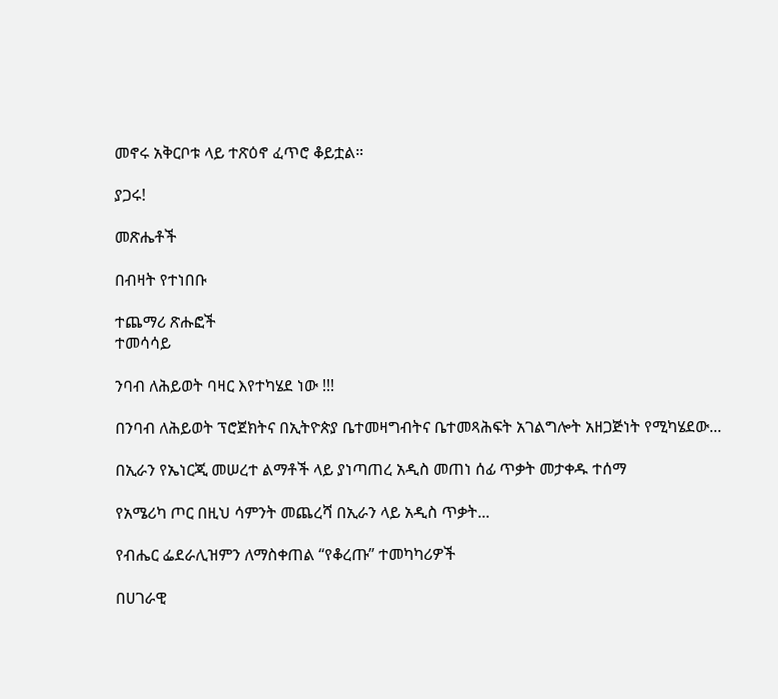መኖሩ አቅርቦቱ ላይ ተጽዕኖ ፈጥሮ ቆይቷል።

ያጋሩ!

መጽሔቶች

በብዛት የተነበቡ

ተጨማሪ ጽሑፎች
ተመሳሳይ

ንባብ ለሕይወት ባዛር እየተካሄደ ነው !!!

በንባብ ለሕይወት ፕሮጀክትና በኢትዮጵያ ቤተመዛግብትና ቤተመጻሕፍት አገልግሎት አዘጋጅነት የሚካሄደው...

በኢራን የኤነርጂ መሠረተ ልማቶች ላይ ያነጣጠረ አዲስ መጠነ ሰፊ ጥቃት መታቀዱ ተሰማ

የአሜሪካ ጦር በዚህ ሳምንት መጨረሻ በኢራን ላይ አዲስ ጥቃት...

የብሔር ፌደራሊዝምን ለማስቀጠል “የቆረጡ” ተመካካሪዎች

በሀገራዊ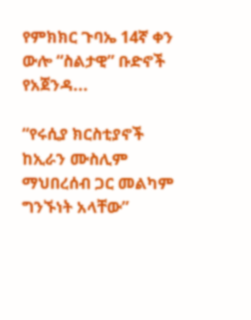የምክክር ጉባኤ 14ኛ ቀን ውሎ “ስልታዊ” ቡድኖች የአጀንዳ...

“የሩሲያ ክርስቲያኖች ከኢራን ሙስሊም ማህበረሰብ ጋር መልካም ግንኙነት አላቸው”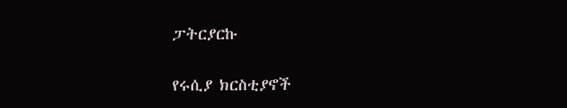ፓትርያርኩ

የሩሲያ ክርስቲያኖች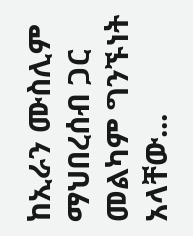ከኢራን ሙስሊም ማህበረሰብ ጋር መልካም ግንኙነት አላቸው...